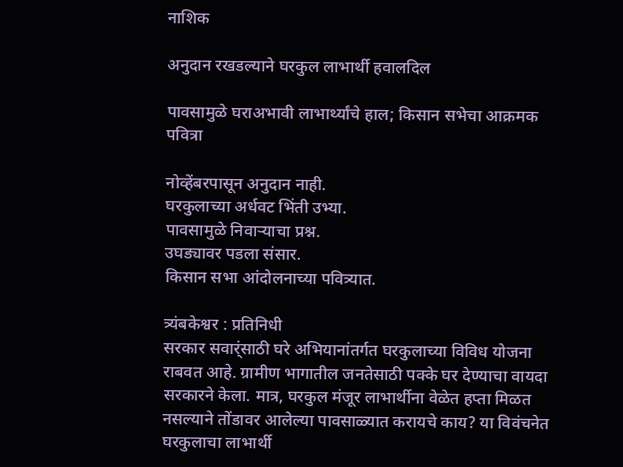नाशिक

अनुदान रखडल्याने घरकुल लाभार्थी हवालदिल

पावसामुळे घराअभावी लाभार्थ्यांचे हाल; किसान सभेचा आक्रमक पवित्रा

नोव्हेंबरपासून अनुदान नाही.
घरकुलाच्या अर्धवट भिंती उभ्या.
पावसामुळे निवार्‍याचा प्रश्न.
उघड्यावर पडला संसार.
किसान सभा आंदोलनाच्या पवित्र्यात.

त्र्यंबकेश्वर : प्रतिनिधी
सरकार सवार्ंसाठी घरे अभियानांतर्गत घरकुलाच्या विविध योजना राबवत आहे. ग्रामीण भागातील जनतेसाठी पक्के घर देण्याचा वायदा सरकारने केला. मात्र, घरकुल मंजूर लाभार्थीना वेळेत हप्ता मिळत नसल्याने तोंडावर आलेल्या पावसाळ्यात करायचे काय? या विवंचनेत घरकुलाचा लाभार्थी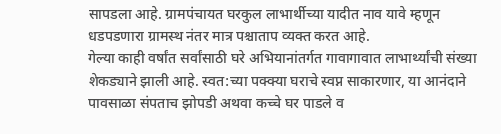सापडला आहे. ग्रामपंचायत घरकुल लाभार्थीच्या यादीत नाव यावे म्हणून धडपडणारा ग्रामस्थ नंतर मात्र पश्चाताप व्यक्त करत आहे.
गेल्या काही वर्षांत सर्वांसाठी घरे अभियानांतर्गत गावागावात लाभार्थ्यांची संख्या शेकड्याने झाली आहे. स्वत:च्या पक्क्या घराचे स्वप्न साकारणार, या आनंदाने पावसाळा संपताच झोपडी अथवा कच्चे घर पाडले व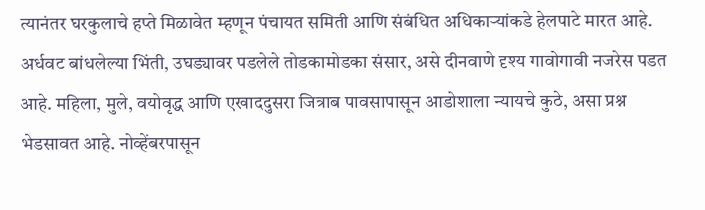त्यानंतर घरकुलाचे हप्ते मिळावेत म्हणून पंचायत समिती आणि संबंधित अधिकार्‍यांकडे हेलपाटे मारत आहे. अर्धवट बांधलेल्या भिंती, उघड्यावर पडलेले तोडकामोडका संसार, असे दीनवाणे दृश्य गावोगावी नजरेस पडत आहे. महिला, मुले, वयोवृद्ध आणि एखाददुसरा जित्राब पावसापासून आडोशाला न्यायचे कुठे, असा प्रश्न भेडसावत आहे. नोव्हेंबरपासून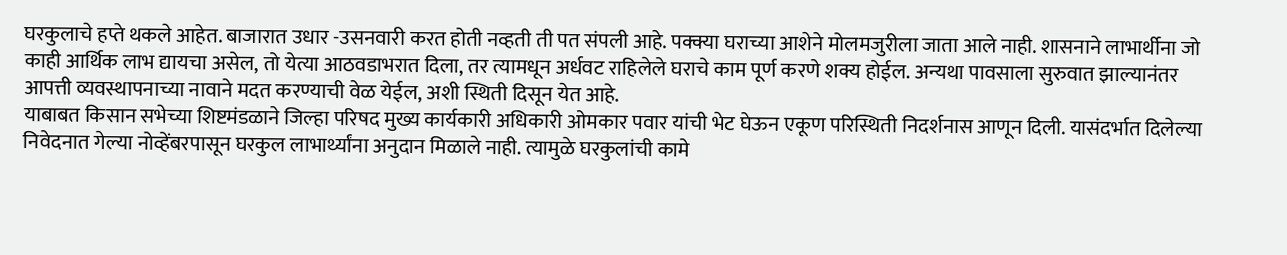घरकुलाचे हप्ते थकले आहेत. बाजारात उधार -उसनवारी करत होती नव्हती ती पत संपली आहे. पक्क्या घराच्या आशेने मोलमजुरीला जाता आले नाही. शासनाने लाभार्थीना जो काही आर्थिक लाभ द्यायचा असेल, तो येत्या आठवडाभरात दिला, तर त्यामधून अर्धवट राहिलेले घराचे काम पूर्ण करणे शक्य होईल. अन्यथा पावसाला सुरुवात झाल्यानंतर आपत्ती व्यवस्थापनाच्या नावाने मदत करण्याची वेळ येईल, अशी स्थिती दिसून येत आहे.
याबाबत किसान सभेच्या शिष्टमंडळाने जिल्हा परिषद मुख्य कार्यकारी अधिकारी ओमकार पवार यांची भेट घेऊन एकूण परिस्थिती निदर्शनास आणून दिली. यासंदर्भात दिलेल्या निवेदनात गेल्या नोव्हेंबरपासून घरकुल लाभार्थ्यांना अनुदान मिळाले नाही. त्यामुळे घरकुलांची कामे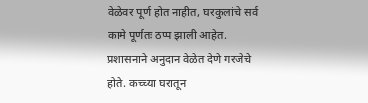वेळेवर पूर्ण होत नाहीत, घरकुलांचे सर्व कामे पूर्णतः ठप्प झाली आहेत. प्रशासनाने अनुदान वेळेत देणे गरजेचे होते. कच्च्या घरातून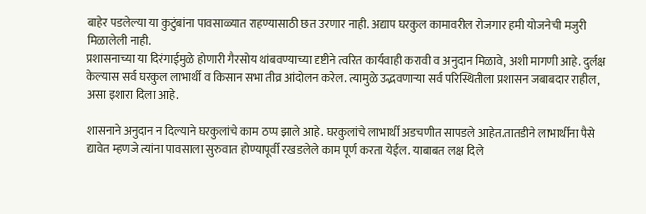बाहेर पडलेल्या या कुटुंबांना पावसाळ्यात राहण्यासाठी छत उरणार नाही. अद्याप घरकुल कामावरील रोजगार हमी योजनेची मजुरी मिळालेली नाही.
प्रशासनाच्या या दिरंगाईमुळे होणारी गैरसोय थांबवण्याच्या दृष्टीने त्वरित कार्यवाही करावी व अनुदान मिळावे, अशी मागणी आहे. दुर्लक्ष केल्यास सर्व घरकुल लाभार्थी व किसान सभा तीव्र आंदोलन करेल. त्यामुळे उद्भवणार्‍या सर्व परिस्थितीला प्रशासन जबाबदार राहील, असा इशारा दिला आहे.

शासनाने अनुदान न दिल्याने घरकुलांचे काम ठप्प झाले आहे. घरकुलांचे लाभार्थी अडचणीत सापडले आहेत.तातडीने लाभार्थीना पैसे द्यावेत म्हणजे त्यांना पावसाला सुरुवात होण्यापूर्वी रखडलेले काम पूर्ण करता येईल. याबाबत लक्ष दिले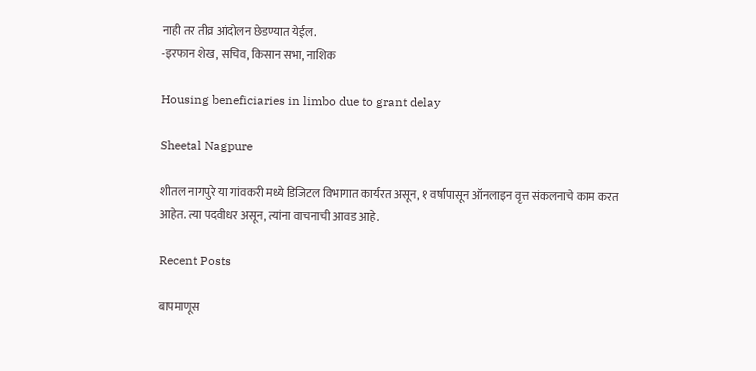नाही तर तीव्र आंदोलन छेडण्यात येईल.
-इरफान शेख, सचिव, किसान सभा, नाशिक

Housing beneficiaries in limbo due to grant delay

Sheetal Nagpure

शीतल नागपुरे या गांवकरी मध्ये डिजिटल विभागात कार्यरत असून, १ वर्षापासून ऑनलाइन वृत्त संकलनाचे काम करत आहेत. त्या पदवीधर असून, त्यांना वाचनाची आवड आहे.

Recent Posts

बापमाणूस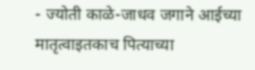- ज्योती काळे-जाधव जगाने आईच्या मातृत्वाइतकाच पित्याच्या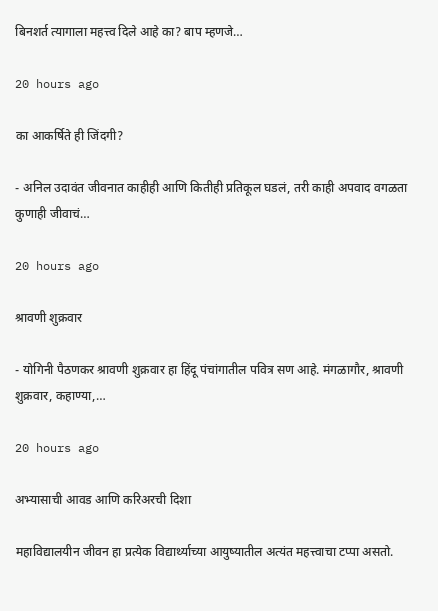बिनशर्त त्यागाला महत्त्व दिले आहे का? बाप म्हणजे…

20 hours ago

का आकर्षिते ही जिंदगी?

- अनिल उदावंत जीवनात काहीही आणि कितीही प्रतिकूल घडलं, तरी काही अपवाद वगळता कुणाही जीवाचं…

20 hours ago

श्रावणी शुक्रवार

- योगिनी पैठणकर श्रावणी शुक्रवार हा हिंदू पंचांगातील पवित्र सण आहे. मंगळागौर, श्रावणी शुक्रवार, कहाण्या,…

20 hours ago

अभ्यासाची आवड आणि करिअरची दिशा

महाविद्यालयीन जीवन हा प्रत्येक विद्यार्थ्याच्या आयुष्यातील अत्यंत महत्त्वाचा टप्पा असतो.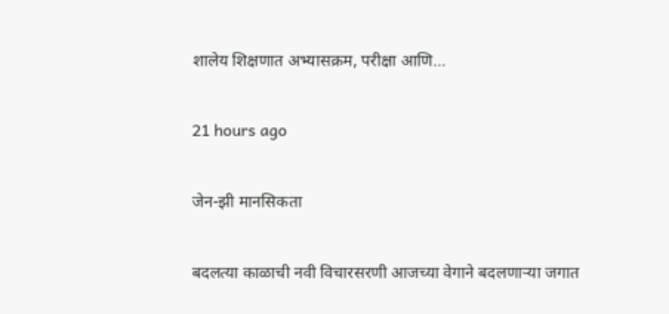शालेय शिक्षणात अभ्यासक्रम, परीक्षा आणि…

21 hours ago

जेन-झी मानसिकता

बदलत्या काळाची नवी विचारसरणी आजच्या वेगाने बदलणार्‍या जगात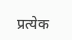प्रत्येक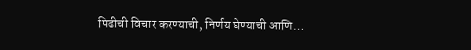पिढीची विचार करण्याची, निर्णय घेण्याची आणि…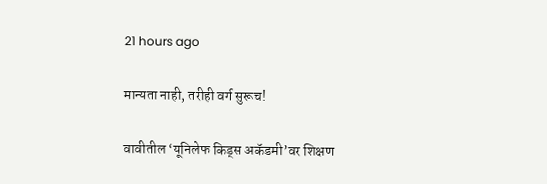21 hours ago

मान्यता नाही, तरीही वर्ग सुरूच!

वावीतील ‘यूनिलेफ किड्स अकॅडमी’वर शिक्षण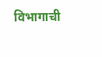विभागाची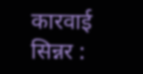कारवाई सिन्नर :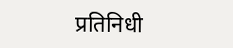प्रतिनिधी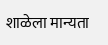शाळेला मान्यता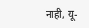नाही, यू-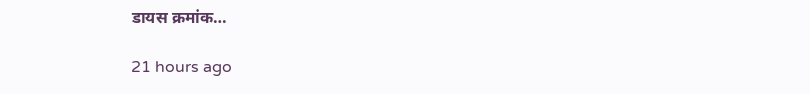डायस क्रमांक…

21 hours ago